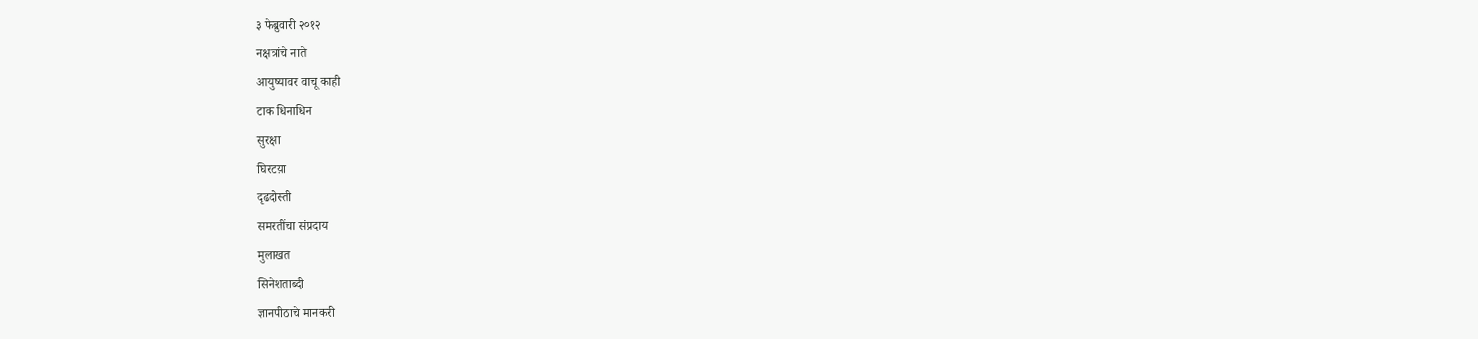३ फेब्रुवारी २०१२
नक्षत्रांचे नाते
आयुष्यावर वाचू काही
टाक धिनाधिन
सुरक्षा
घिरटय़ा
दृढदोस्ती
समरतींचा संप्रदाय
मुलाखत
सिनेशताब्दी
ज्ञानपीठाचे मानकरी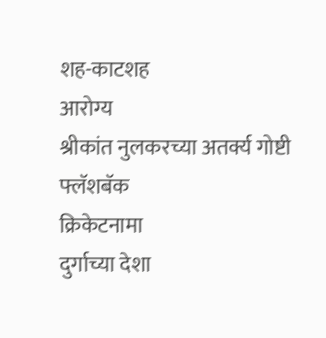शह-काटशह
आरोग्य
श्रीकांत नुलकरच्या अतर्क्य गोष्टी
फ्लॅशबॅक
क्रिकेटनामा
दुर्गाच्या देशा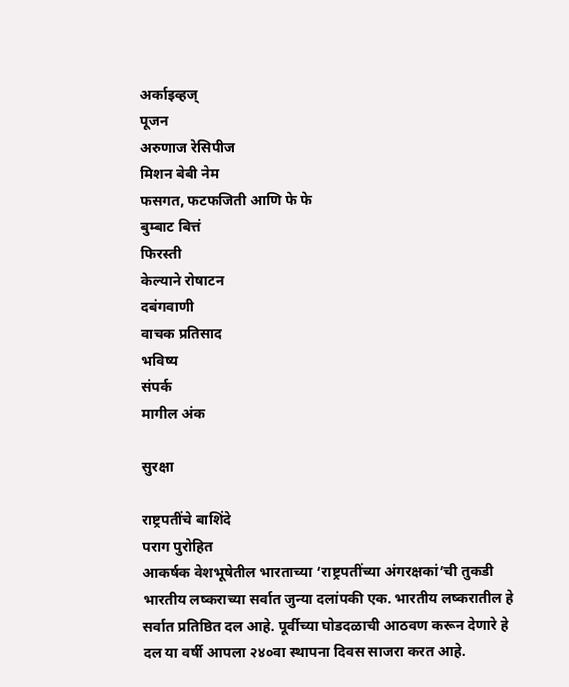अर्काइव्हज्
पूजन
अरुणाज रेसिपीज
मिशन बेबी नेम
फसगत, फटफजिती आणि फे फे
बुम्बाट बित्तं
फिरस्ती
केल्याने रोषाटन
दबंगवाणी
वाचक प्रतिसाद
भविष्य
संपर्क
मागील अंक

सुरक्षा

राष्ट्रपतींचे बाशिंदे
पराग पुरोहित
आकर्षक वेशभूषेतील भारताच्या ‘राष्ट्रपतींच्या अंगरक्षकां’ची तुकडी भारतीय लष्कराच्या सर्वात जुन्या दलांपकी एक. भारतीय लष्करातील हे सर्वात प्रतिष्ठित दल आहे. पूर्वीच्या घोडदळाची आठवण करून देणारे हे दल या वर्षी आपला २४०वा स्थापना दिवस साजरा करत आहे.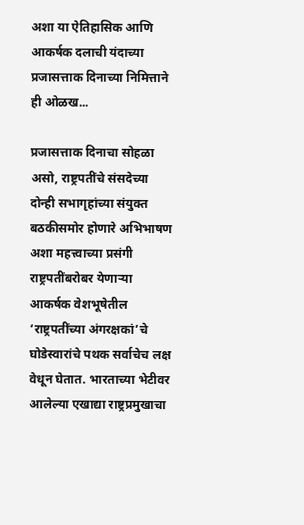अशा या ऐतिहासिक आणि आकर्षक दलाची यंदाच्या प्रजासत्ताक दिनाच्या निमित्ताने ही ओळख...

प्रजासत्ताक दिनाचा सोहळा असो, राष्ट्रपतींचे संसदेच्या दोन्ही सभागृहांच्या संयुक्त बठकीसमोर होणारे अभिभाषण अशा महत्त्वाच्या प्रसंगी राष्ट्रपतींबरोबर येणाऱ्या आकर्षक वेशभूषेतील ‘राष्ट्रपतींच्या अंगरक्षकां’चे घोडेस्वारांचे पथक सर्वाचेच लक्ष वेधून घेतात. भारताच्या भेटीवर आलेल्या एखाद्या राष्ट्रप्रमुखाचा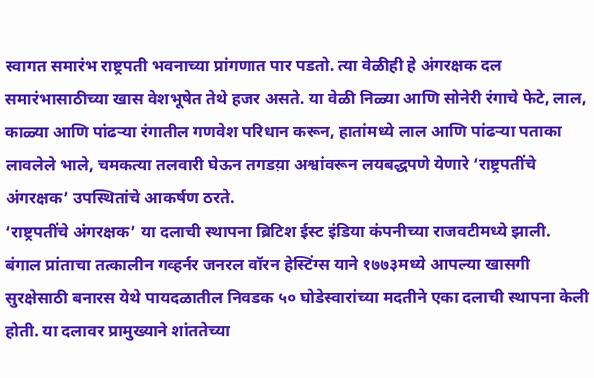स्वागत समारंभ राष्ट्रपती भवनाच्या प्रांगणात पार पडतो. त्या वेळीही हे अंगरक्षक दल समारंभासाठीच्या खास वेशभूषेत तेथे हजर असते. या वेळी निळ्या आणि सोनेरी रंगाचे फेटे, लाल, काळ्या आणि पांढऱ्या रंगातील गणवेश परिधान करून, हातांमध्ये लाल आणि पांढऱ्या पताका लावलेले भाले, चमकत्या तलवारी घेऊन तगडय़ा अश्वांवरून लयबद्धपणे येणारे ‘राष्ट्रपतींचे अंगरक्षक’ उपस्थितांचे आकर्षण ठरते.
‘राष्ट्रपतींचे अंगरक्षक’ या दलाची स्थापना ब्रिटिश ईस्ट इंडिया कंपनीच्या राजवटीमध्ये झाली. बंगाल प्रांताचा तत्कालीन गव्हर्नर जनरल वॉरन हेस्टिंग्स याने १७७३मध्ये आपल्या खासगी सुरक्षेसाठी बनारस येथे पायदळातील निवडक ५० घोडेस्वारांच्या मदतीने एका दलाची स्थापना केली होती. या दलावर प्रामुख्याने शांततेच्या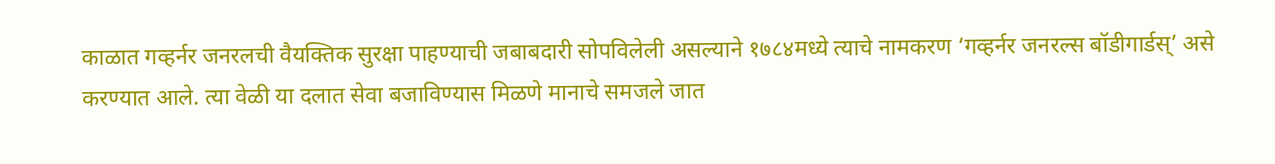काळात गव्हर्नर जनरलची वैयक्तिक सुरक्षा पाहण्याची जबाबदारी सोपविलेली असल्याने १७८४मध्ये त्याचे नामकरण ‘गव्हर्नर जनरल्स बॉडीगार्डस्’ असे करण्यात आले. त्या वेळी या दलात सेवा बजाविण्यास मिळणे मानाचे समजले जात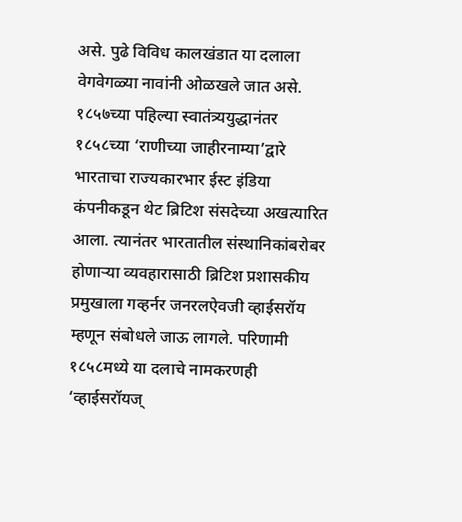असे. पुढे विविध कालखंडात या दलाला वेगवेगळ्या नावांनी ओळखले जात असे. १८५७च्या पहिल्या स्वातंत्र्ययुद्धानंतर १८५८च्या ‘राणीच्या जाहीरनाम्या’द्वारे भारताचा राज्यकारभार ईस्ट इंडिया कंपनीकडून थेट ब्रिटिश संसदेच्या अखत्यारित आला. त्यानंतर भारतातील संस्थानिकांबरोबर होणाऱ्या व्यवहारासाठी ब्रिटिश प्रशासकीय प्रमुखाला गव्हर्नर जनरलऐवजी व्हाईसरॉय म्हणून संबोधले जाऊ लागले. परिणामी १८५८मध्ये या दलाचे नामकरणही ‘व्हाईसरॉयज्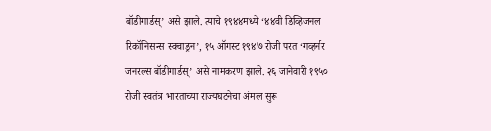बॉडीगार्डस्’ असे झाले. त्याचे १९४४मध्ये ‘४४वी डिव्हिजनल रिकॉनिसन्स स्क्वाड्रन’, १५ ऑगस्ट १९४७ रोजी परत ‘गव्हर्नर जनरल्स बॉडीगार्डस्’ असे नामकरण झाले. २६ जानेवारी १९५० रोजी स्वतंत्र भारताच्या राज्यघटनेचा अंमल सुरू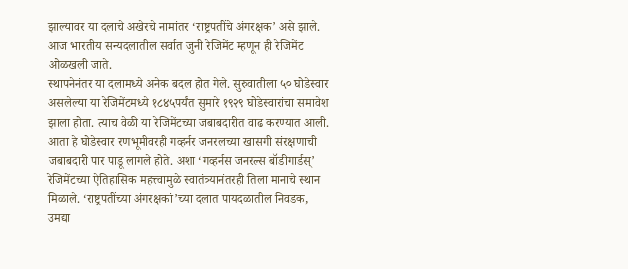झाल्यावर या दलाचे अखेरचे नामांतर ‘राष्ट्रपतींचे अंगरक्षक’ असे झाले. आज भारतीय सन्यदलातील सर्वात जुनी रेजिमेंट म्हणून ही रेजिमेंट ओळखली जाते.
स्थापनेनंतर या दलामध्ये अनेक बदल होत गेले. सुरुवातीला ५० घोडेस्वार असलेल्या या रेजिमेंटमध्ये १८४५पर्यंत सुमारे १९२९ घोडेस्वारांचा समावेश झाला होता. त्याच वेळी या रेजिमेंटच्या जबाबदारीत वाढ करण्यात आली. आता हे घोडेस्वार रणभूमीवरही गव्हर्नर जनरलच्या खासगी संरक्षणाची जबाबदारी पार पाडू लागले होते. अशा ‘गव्हर्नस जनरल्स बॉडीगार्डस्’ रेजिमेंटच्या ऐतिहासिक महत्त्वामुळे स्वातंत्र्यानंतरही तिला मानाचे स्थान मिळाले. ‘राष्ट्रपतींच्या अंगरक्षकां’च्या दलात पायदळातील निवडक, उमद्या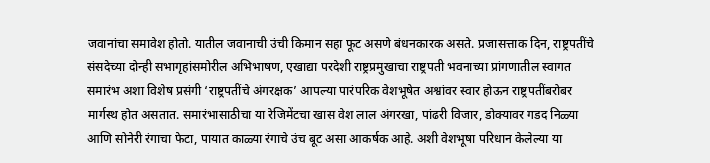जवानांचा समावेश होतो. यातील जवानाची उंची किमान सहा फूट असणे बंधनकारक असते. प्रजासत्ताक दिन, राष्ट्रपतींचे संसदेच्या दोन्ही सभागृहांसमोरील अभिभाषण, एखाद्या परदेशी राष्ट्रप्रमुखाचा राष्ट्रपती भवनाच्या प्रांगणातील स्वागत समारंभ अशा विशेष प्रसंगी ‘राष्ट्रपतींचे अंगरक्षक’ आपल्या पारंपरिक वेशभूषेत अश्वांवर स्वार होऊन राष्ट्रपतींबरोबर मार्गस्थ होत असतात. समारंभासाठीचा या रेजिमेंटचा खास वेश लाल अंगरखा, पांढरी विजार, डोक्यावर गडद निळ्या आणि सोनेरी रंगाचा फेटा, पायात काळ्या रंगाचे उंच बूट असा आकर्षक आहे. अशी वेशभूषा परिधान केलेल्या या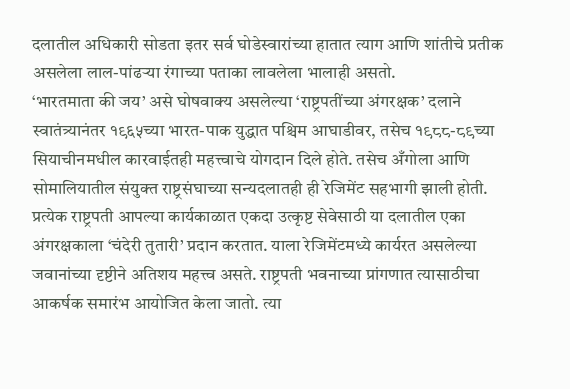दलातील अधिकारी सोडता इतर सर्व घोडेस्वारांच्या हातात त्याग आणि शांतीचे प्रतीक असलेला लाल-पांढऱ्या रंगाच्या पताका लावलेला भालाही असतो.
‘भारतमाता की जय’ असे घोषवाक्य असलेल्या ‘राष्ट्रपतींच्या अंगरक्षक’ दलाने स्वातंत्र्यानंतर १९६५च्या भारत-पाक युद्धात पश्चिम आघाडीवर, तसेच १९८८-८९च्या सियाचीनमधील कारवाईतही महत्त्वाचे योगदान दिले होते. तसेच अँगोला आणि सोमालियातील संयुक्त राष्ट्रसंघाच्या सन्यदलातही ही रेजिमेंट सहभागी झाली होती.
प्रत्येक राष्ट्रपती आपल्या कार्यकाळात एकदा उत्कृष्ट सेवेसाठी या दलातील एका अंगरक्षकाला ‘चंदेरी तुतारी’ प्रदान करतात. याला रेजिमेंटमध्ये कार्यरत असलेल्या जवानांच्या दृष्टीने अतिशय महत्त्व असते. राष्ट्रपती भवनाच्या प्रांगणात त्यासाठीचा आकर्षक समारंभ आयोजित केला जातो. त्या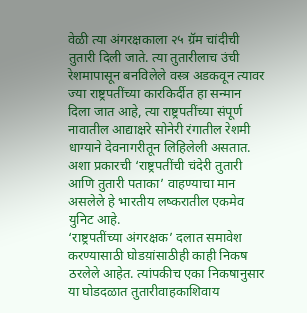वेळी त्या अंगरक्षकाला २५ ग्रॅम चांदीची तुतारी दिली जाते. त्या तुतारीलाच उंची रेशमापासून बनविलेले वस्त्र अडकवून त्यावर ज्या राष्ट्रपतींच्या कारकिर्दीत हा सन्मान दिला जात आहे, त्या राष्ट्रपतींच्या संपूर्ण नावातील आद्याक्षरे सोनेरी रंगातील रेशमी धाग्याने देवनागरीतून लिहिलेली असतात. अशा प्रकारची ‘राष्ट्रपतींची चंदेरी तुतारी आणि तुतारी पताका’ वाहण्याचा मान असलेले हे भारतीय लष्करातील एकमेव युनिट आहे.
‘राष्ट्रपतींच्या अंगरक्षक’ दलात समावेश करण्यासाठी घोडय़ांसाठीही काही निकष ठरलेले आहेत. त्यांपकीच एका निकषानुसार या घोडदळात तुतारीवाहकाशिवाय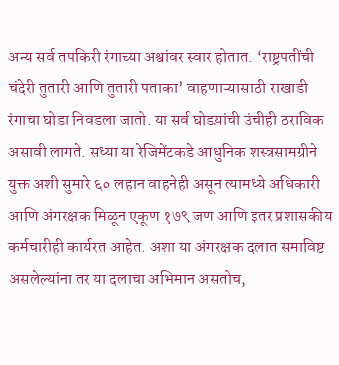अन्य सर्व तपकिरी रंगाच्या अश्वांवर स्वार होतात. ‘राष्ट्रपतींची चंदेरी तुतारी आणि तुतारी पताका’ वाहणाऱ्यासाठी राखाडी रंगाचा घोडा निवडला जातो. या सर्व घोडय़ांची उंचीही ठराविक असावी लागते. सध्या या रेजिमेंटकडे आधुनिक शस्त्रसामग्रीने युक्त अशी सुमारे ६० लहान वाहनेही असून त्यामध्ये अधिकारी आणि अंगरक्षक मिळून एकूण १७९ जण आणि इतर प्रशासकीय कर्मचारीही कार्यरत आहेत. अशा या अंगरक्षक दलात समाविष्ट असलेल्यांना तर या दलाचा अभिमान असतोच,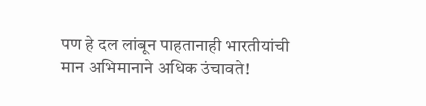पण हे दल लांबून पाहतानाही भारतीयांची मान अभिमानाने अधिक उंचावते!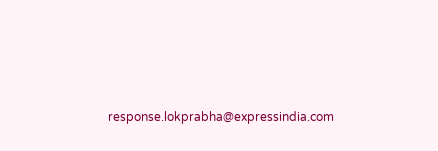response.lokprabha@expressindia.com